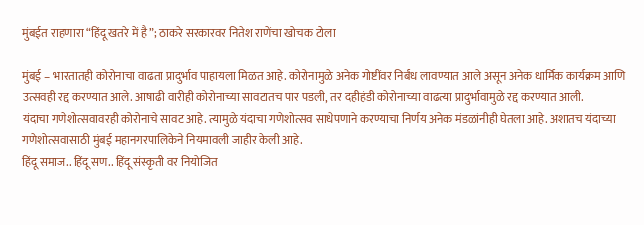मुंबईत राहणारा “हिंदू खतरे में है”; ठाकरे सरकारवर नितेश राणेंचा खोचक टोला

मुंबई – भारतातही कोरोनाचा वाढता प्रादुर्भाव पाहायला मिळत आहे. कोरोनामुळे अनेक गोष्टींवर निर्बंध लावण्यात आले असून अनेक धार्मिक कार्यक्रम आणि उत्सवही रद्द करण्यात आले. आषाढी वारीही कोरोनाच्या सावटातच पार पडली, तर दहीहंडी कोरोनाच्या वाढत्या प्रादुर्भावामुळे रद्द करण्यात आली.
यंदाचा गणेशोत्सवावरही कोरोनाचे सावट आहे. त्यामुळे यंदाचा गणेशोत्सव साधेपणाने करण्याचा निर्णय अनेक मंडळांनीही घेतला आहे. अशातच यंदाच्या गणेशोत्सवासाठी मुंबई महानगरपालिकेने नियमावली जाहीर केली आहे.
हिंदू समाज.. हिंदू सण.. हिंदू संस्कृती वर नियोजित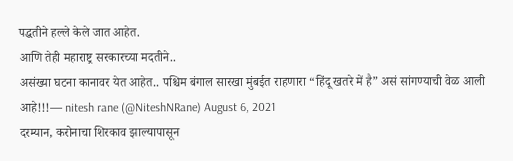पद्धतीने हल्ले केले जात आहेत.
आणि तेही महाराष्ट्र सरकारच्या मदतीने..
असंख्या घटना कानावर येत आहेत.. पश्चिम बंगाल सारखा मुंबईत राहणारा “हिंदू खतरे में है” असं सांगण्याची वेळ आली आहे!!!— nitesh rane (@NiteshNRane) August 6, 2021
दरम्यान, करोनाचा शिरकाव झाल्यापासून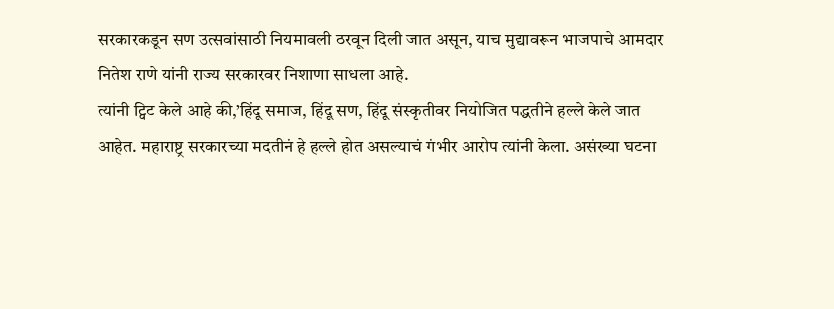सरकारकडून सण उत्सवांसाठी नियमावली ठरवून दिली जात असून, याच मुद्यावरून भाजपाचे आमदार नितेश राणे यांनी राज्य सरकारवर निशाणा साधला आहे.
त्यांनी ट्विट केले आहे की,’हिंदू समाज, हिंदू सण, हिंदू संस्कृतीवर नियोजित पद्धतीने हल्ले केले जात आहेत. महाराष्ट्र सरकारच्या मदतीनं हे हल्ले होत असल्याचं गंभीर आरोप त्यांनी केला. असंख्या घटना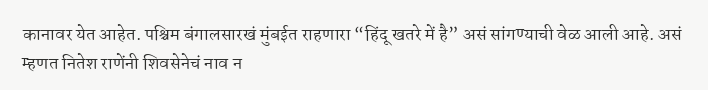कानावर येत आहेत. पश्चिम बंगालसारखं मुंबईत राहणारा “हिंदू खतरे में है” असं सांगण्याची वेळ आली आहे. असं म्हणत नितेश राणेंनी शिवसेनेचं नाव न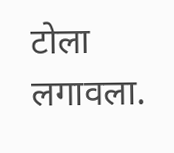टोला लगावला.